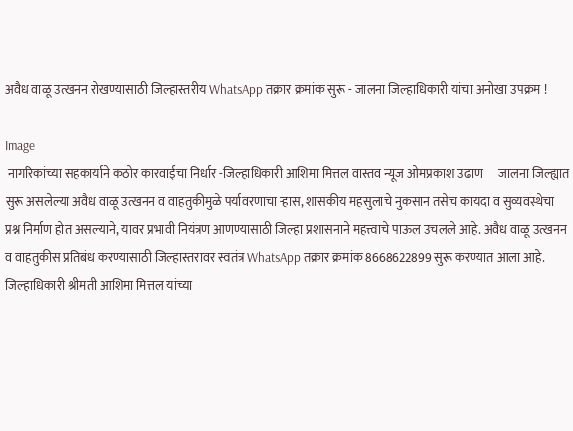अवैध वाळू उत्खनन रोखण्यासाठी जिल्हास्तरीय WhatsApp तक्रार क्रमांक सुरू - जालना जिल्हाधिकारी यांचा अनोखा उपक्रम !

Image
 नागरिकांच्या सहकार्याने कठोर कारवाईचा निर्धार -जिल्हाधिकारी आशिमा मित्तल वास्तव न्यूज ओमप्रकाश उढाण      जालना जिल्ह्यात सुरू असलेल्या अवैध वाळू उत्खनन व वाहतुकीमुळे पर्यावरणाचा ऱ्हास, शासकीय महसुलाचे नुकसान तसेच कायदा व सुव्यवस्थेचा प्रश्न निर्माण होत असल्याने, यावर प्रभावी नियंत्रण आणण्यासाठी जिल्हा प्रशासनाने महत्त्वाचे पाऊल उचलले आहे. अवैध वाळू उत्खनन व वाहतुकीस प्रतिबंध करण्यासाठी जिल्हास्तरावर स्वतंत्र WhatsApp तक्रार क्रमांक 8668622899 सुरू करण्यात आला आहे.  जिल्हाधिकारी श्रीमती आशिमा मित्तल यांच्या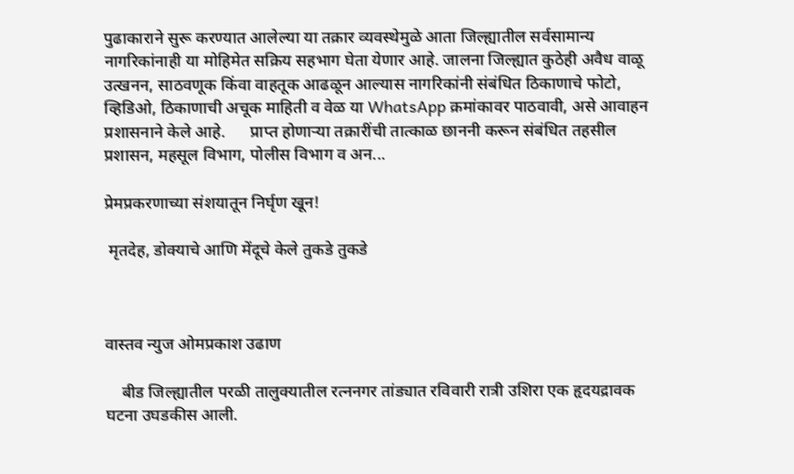पुढाकाराने सुरू करण्यात आलेल्या या तक्रार व्यवस्थेमुळे आता जिल्ह्यातील सर्वसामान्य नागरिकांनाही या मोहिमेत सक्रिय सहभाग घेता येणार आहे. जालना जिल्ह्यात कुठेही अवैध वाळू उत्खनन, साठवणूक किंवा वाहतूक आढळून आल्यास नागरिकांनी संबंधित ठिकाणाचे फोटो, व्हिडिओ, ठिकाणाची अचूक माहिती व वेळ या WhatsApp क्रमांकावर पाठवावी, असे आवाहन प्रशासनाने केले आहे.      प्राप्त होणाऱ्या तक्रारींची तात्काळ छाननी करून संबंधित तहसील प्रशासन, महसूल विभाग, पोलीस विभाग व अन...

प्रेमप्रकरणाच्या संशयातून निर्घृण खून!

 मृतदेह, डोक्याचे आणि मेंदूचे केले तुकडे तुकडे



वास्तव न्युज ओमप्रकाश उढाण

    बीड जिल्ह्यातील परळी तालुक्यातील रत्ननगर तांड्यात रविवारी रात्री उशिरा एक हृदयद्रावक घटना उघडकीस आली.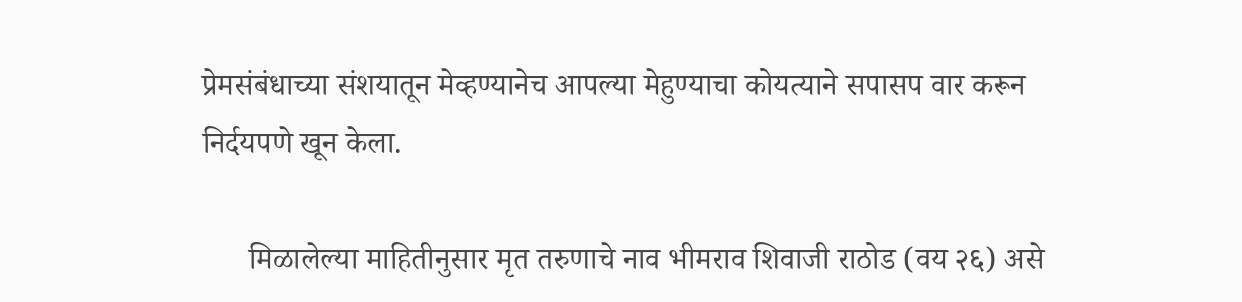प्रेमसंबंधाच्या संशयातून मेव्हण्यानेच आपल्या मेहुण्याचा कोयत्याने सपासप वार करून निर्दयपणे खून केला.

      मिळालेल्या माहितीनुसार मृत तरुणाचे नाव भीमराव शिवाजी राठोड (वय २६) असे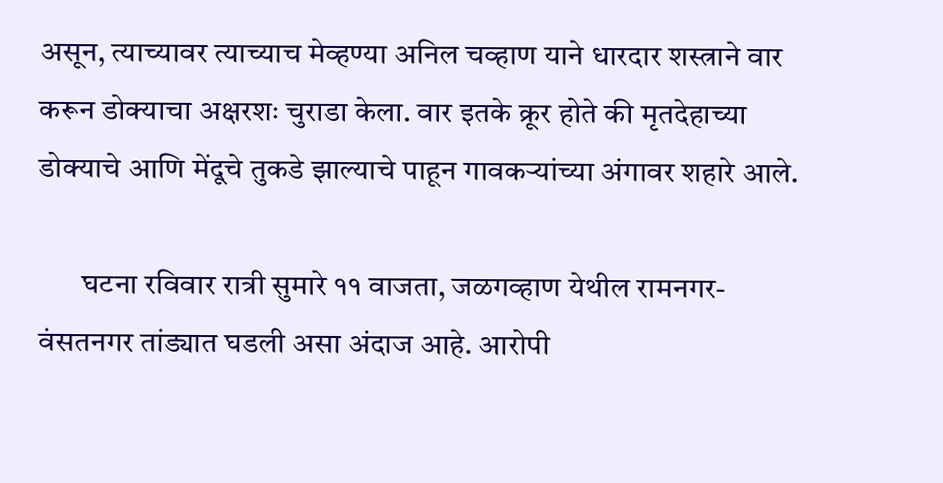असून, त्याच्यावर त्याच्याच मेव्हण्या अनिल चव्हाण याने धारदार शस्त्राने वार करून डोक्याचा अक्षरशः चुराडा केला. वार इतके क्रूर होते की मृतदेहाच्या डोक्याचे आणि मेंदूचे तुकडे झाल्याचे पाहून गावकऱ्यांच्या अंगावर शहारे आले.

       घटना रविवार रात्री सुमारे ११ वाजता, जळगव्हाण येथील रामनगर- वंसतनगर तांड्यात घडली असा अंदाज आहे. आरोपी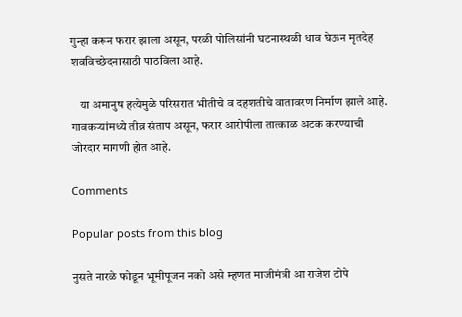गुन्हा करून फरार झाला असून, परळी पोलिसांनी घटनास्थळी धाव घेऊन मृतदेह शवविच्छेदनासाठी पाठविला आहे.

    या अमानुष हत्येमुळे परिसरात भीतीचे व दहशतीचे वातावरण निर्माण झाले आहे. गावकऱ्यांमध्ये तीव्र संताप असून, फरार आरोपीला तात्काळ अटक करण्याची जोरदार मागणी होत आहे.

Comments

Popular posts from this blog

नुसते नारळे फोडून भूमीपूजन नको असे म्हणत माजीमंत्री आ राजेश टोपे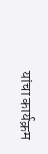यांचा कार्यक्रम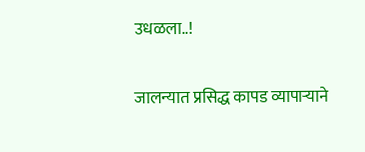उधळला..!

जालन्यात प्रसिद्ध कापड व्यापाऱ्याने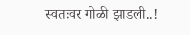स्वतःवर गोळी झाडली..!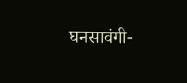घनसावंगी-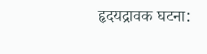हृदयद्रावक घटना: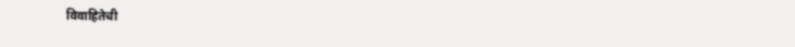विवाहितेची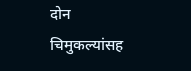दोन चिमुकल्यांसह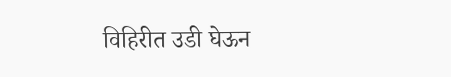विहिरीत उडी घेऊन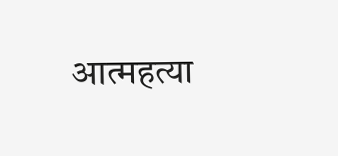आत्महत्या